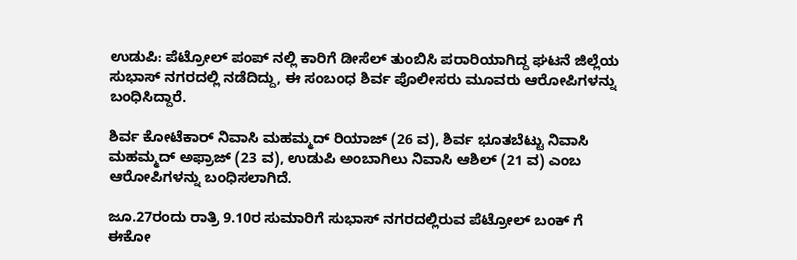ಉಡುಪಿ: ಪೆಟ್ರೋಲ್‌ ಪಂಪ್‌ ನಲ್ಲಿ ಕಾರಿಗೆ ಡೀಸೆಲ್ ತುಂಬಿಸಿ ಪರಾರಿಯಾಗಿದ್ದ ಘಟನೆ ಜಿಲ್ಲೆಯ ಸುಭಾಸ್‌ ನಗರದಲ್ಲಿ ನಡೆದಿದ್ದು, ಈ ಸಂಬಂಧ ಶಿರ್ವ ಪೊಲೀಸರು ಮೂವರು ಆರೋಪಿಗಳನ್ನು ಬಂಧಿಸಿದ್ದಾರೆ.

ಶಿರ್ವ ಕೋಟೆಕಾರ್‌ ನಿವಾಸಿ ಮಹಮ್ಮದ್ ರಿಯಾಜ್ (26 ವ), ಶಿರ್ವ ಭೂತಬೆಟ್ಟು ನಿವಾಸಿ ಮಹಮ್ಮದ್ ಅಫ್ರಾಜ್ (23 ವ), ಉಡುಪಿ ಅಂಬಾಗಿಲು ನಿವಾಸಿ ಆಶಿಲ್ (21 ವ) ಎಂಬ ಆರೋಪಿಗಳನ್ನು ಬಂಧಿಸಲಾಗಿದೆ.

ಜೂ.27ರಂದು ರಾತ್ರಿ 9.10ರ ಸುಮಾರಿಗೆ ಸುಭಾಸ್‌ ನಗರದಲ್ಲಿರುವ ಪೆಟ್ರೋಲ್‌ ಬಂಕ್‌ ಗೆ ಈಕೋ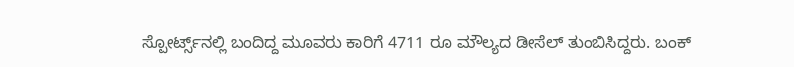ಸ್ಪೋರ್ಟ್ಸ್‌ನಲ್ಲಿ ಬಂದಿದ್ದ ಮೂವರು‌ ಕಾರಿಗೆ 4711 ರೂ ಮೌಲ್ಯದ ಡೀಸೆಲ್‌ ತುಂಬಿಸಿದ್ದರು. ಬಂಕ್‌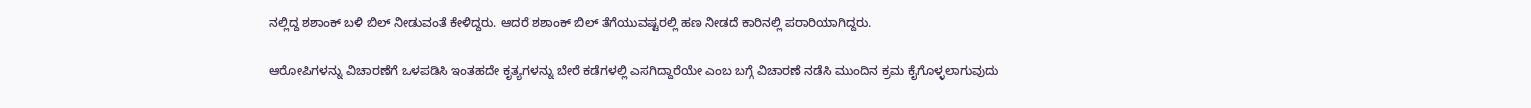ನಲ್ಲಿದ್ದ ಶಶಾಂಕ್‌ ಬಳಿ ಬಿಲ್‌ ನೀಡುವಂತೆ ಕೇಳಿದ್ದರು. ಆದರೆ ಶಶಾಂಕ್‌ ಬಿಲ್‌ ತೆಗೆಯುವಷ್ಟರಲ್ಲಿ ಹಣ ನೀಡದೆ ಕಾರಿನಲ್ಲಿ ಪರಾರಿಯಾಗಿದ್ದರು.

ಆರೋಪಿಗಳನ್ನು ವಿಚಾರಣೆಗೆ ಒಳಪಡಿಸಿ ಇಂತಹದೇ ಕೃತ್ಯಗಳನ್ನು ಬೇರೆ ಕಡೆಗಳಲ್ಲಿ ಎಸಗಿದ್ದಾರೆಯೇ ಎಂಬ ಬಗ್ಗೆ ವಿಚಾರಣೆ ನಡೆಸಿ ಮುಂದಿನ ಕ್ರಮ ಕೈಗೊಳ್ಳಲಾಗುವುದು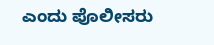ಎಂದು ಪೊಲೀಸರು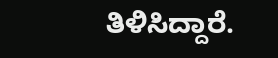ತಿಳಿಸಿದ್ದಾರೆ.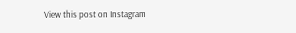View this post on Instagram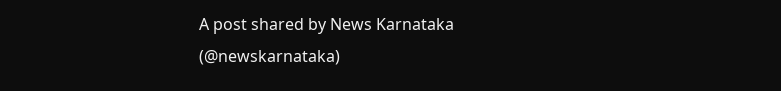A post shared by News Karnataka (@newskarnataka)